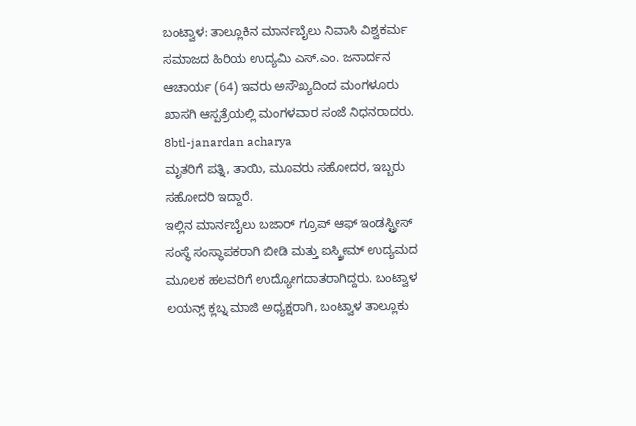ಬಂಟ್ವಾಳ: ತಾಲ್ಲೂಕಿನ ಮಾರ್ನಬೈಲು ನಿವಾಸಿ ವಿಶ್ವಕರ್ಮ ಸಮಾಜದ ಹಿರಿಯ ಉದ್ಯಮಿ ಎಸ್.ಎಂ. ಜನಾರ್ದನ ಆಚಾರ್ಯ (64) ಇವರು ಅಸೌಖ್ಯದಿಂದ ಮಂಗಳೂರು ಖಾಸಗಿ ಆಸ್ಪತ್ರೆಯಲ್ಲಿ ಮಂಗಳವಾರ ಸಂಜೆ ನಿಧನರಾದರು.
8btl-janardan acharya
ಮೃತರಿಗೆ ಪತ್ನಿ, ತಾಯಿ, ಮೂವರು ಸಹೋದರ, ಇಬ್ಬರು ಸಹೋದರಿ ಇದ್ದಾರೆ.
ಇಲ್ಲಿನ ಮಾರ್ನಬೈಲು ಬಜಾರ್ ಗ್ರೂಪ್ ಆಫ್ ಇಂಡಸ್ಟ್ರೀಸ್ ಸಂಸ್ಥೆ ಸಂಸ್ಥಾಪಕರಾಗಿ ಬೀಡಿ ಮತ್ತು ಐಸ್ಕ್ರೀಮ್ ಉದ್ಯಮದ ಮೂಲಕ ಹಲವರಿಗೆ ಉದ್ಯೋಗದಾತರಾಗಿದ್ದರು. ಬಂಟ್ವಾಳ ಲಯನ್ಸ್ ಕ್ಲಬ್ನ ಮಾಜಿ ಅಧ್ಯಕ್ಷರಾಗಿ, ಬಂಟ್ವಾಳ ತಾಲ್ಲೂಕು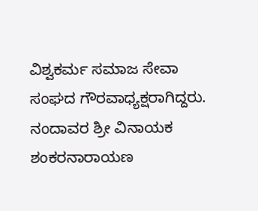ವಿಶ್ವಕರ್ಮ ಸಮಾಜ ಸೇವಾ ಸಂಘದ ಗೌರವಾಧ್ಯಕ್ಷರಾಗಿದ್ದರು.
ನಂದಾವರ ಶ್ರೀ ವಿನಾಯಕ ಶಂಕರನಾರಾಯಣ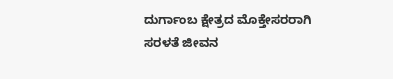ದುರ್ಗಾಂಬ ಕ್ಷೇತ್ರದ ಮೊಕ್ತೇಸರರಾಗಿ ಸರಳತೆ ಜೀವನ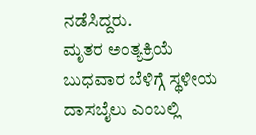ನಡೆಸಿದ್ದರು.
ಮೃತರ ಅಂತ್ಯಕ್ರಿಯೆ ಬುಧವಾರ ಬೆಳಿಗ್ಗೆ ಸ್ಥಳೀಯ ದಾಸಬೈಲು ಎಂಬಲ್ಲಿ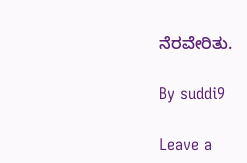ನೆರವೇರಿತು.

By suddi9

Leave a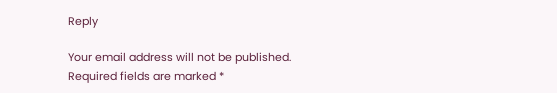Reply

Your email address will not be published. Required fields are marked *